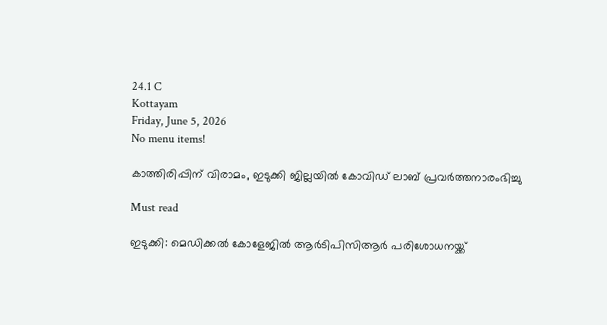24.1 C
Kottayam
Friday, June 5, 2026
No menu items!

കാത്തിരിപ്പിന് വിരാമം, ഇടുക്കി ജില്ലയില്‍ കോവിഡ് ലാബ് പ്രവര്‍ത്തനാരംഭിച്ചു

Must read

ഇടുക്കി: മെഡിക്കല്‍ കോളേജില്‍ ആര്‍ടിപിസിആര്‍ പരിശോധനയ്ക്ക്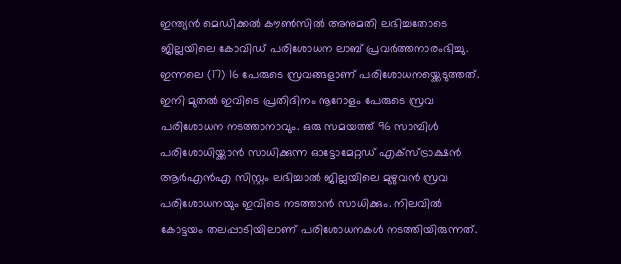ഇന്ത്യന്‍ മെഡിക്കല്‍ കൗണ്‍സില്‍ അനുമതി ലഭിച്ചതോടെ ജില്ലയിലെ കോവിഡ് പരിശോധന ലാബ് പ്രവര്‍ത്തനാരംഭിച്ചു. ഇന്നലെ (17) 16 പേരുടെ സ്രവങ്ങളാണ് പരിശോധനയ്ക്കെടുത്തത്. ഇനി മുതല്‍ ഇവിടെ പ്രതിദിനം നൂറോളം പേരുടെ സ്രവ പരിശോധന നടത്താനാവും. ഒരു സമയത്ത് 96 സാമ്പിള്‍ പരിശോധിയ്ക്കാന്‍ സാധിക്കുന്ന ഓട്ടോമേറ്റഡ് എക്സ്ട്രാക്ഷന്‍ ആര്‍എന്‍എ സിസ്റ്റം ലഭിച്ചാല്‍ ജില്ലയിലെ മുഴുവന്‍ സ്രവ പരിശോധനയും ഇവിടെ നടത്താന്‍ സാധിക്കും. നിലവില്‍ കോട്ടയം തലപ്പാടിയിലാണ് പരിശോധനകള്‍ നടത്തിയിരുന്നത്.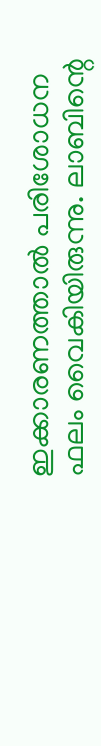ഇക്കാരണത്താല്‍ പരിശോധന ഫലം വൈകിയിരുന്നു. ലാബിന്റെ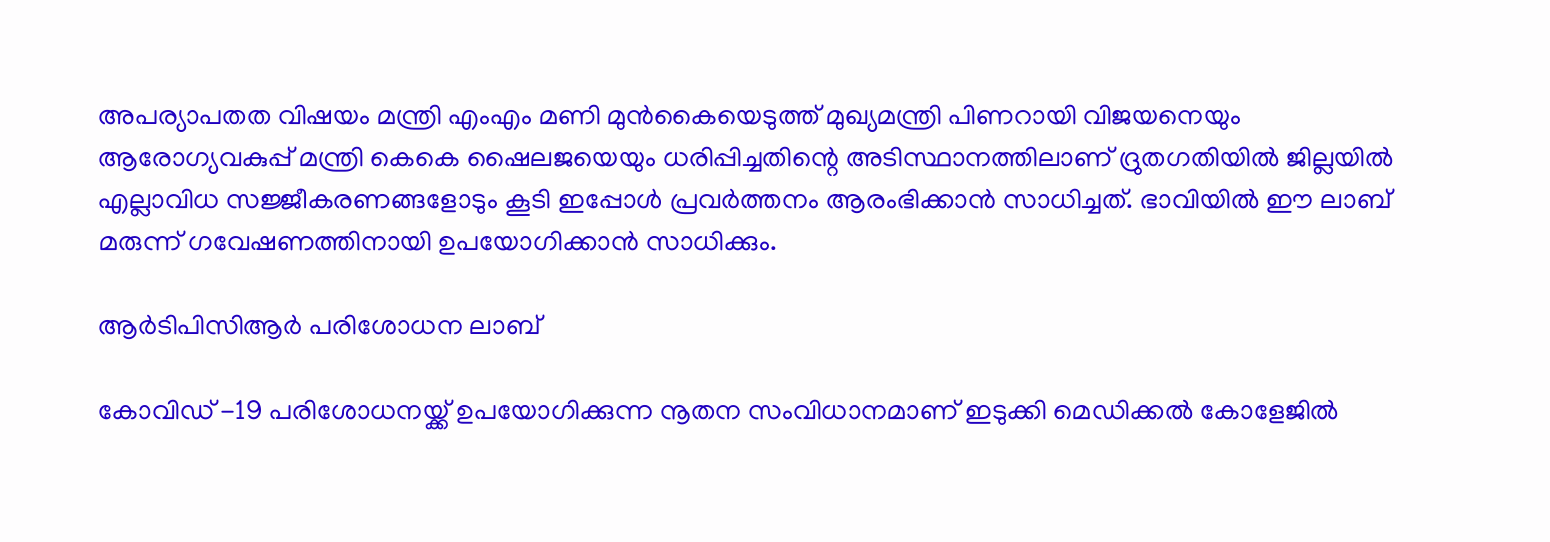അപര്യാപതത വിഷയം മന്ത്രി എംഎം മണി മുന്‍കൈയെടുത്ത് മുഖ്യമന്ത്രി പിണറായി വിജയനെയും ആരോഗ്യവകുപ്പ് മന്ത്രി കെകെ ഷൈലജയെയും ധരിപ്പിച്ചതിന്റെ അടിസ്ഥാനത്തിലാണ് ദ്രുതഗതിയില്‍ ജില്ലയില്‍ എല്ലാവിധ സജ്ജീകരണങ്ങളോടും കൂടി ഇപ്പോള്‍ പ്രവര്‍ത്തനം ആരംഭിക്കാന്‍ സാധിച്ചത്. ഭാവിയില്‍ ഈ ലാബ് മരുന്ന് ഗവേഷണത്തിനായി ഉപയോഗിക്കാന്‍ സാധിക്കും.

ആര്‍ടിപിസിആര്‍ പരിശോധന ലാബ്

കോവിഡ് -19 പരിശോധനയ്ക്ക് ഉപയോഗിക്കുന്ന നൂതന സംവിധാനമാണ് ഇടുക്കി മെഡിക്കല്‍ കോളേജില്‍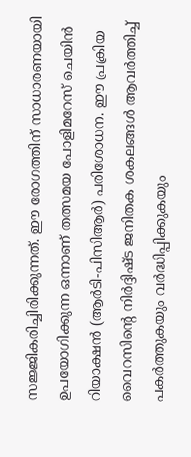സജ്ജികരിച്ചിരിക്കുന്നത്. ഈ രോഗത്തിന് സാധാരണയായി ഉപയോഗിക്കുന്ന ഒന്നാണ് തത്സമയ പോളിമറേസ് ചെയിന്‍ റിയാക്ഷന്‍ (ആര്‍ടി-പിസിആര്‍) പരിശോധന. ഈ പ്രക്രിയ വൈറസിന്റെ നിര്‍ദ്ദിഷ്ട ജനിതക ശകലങ്ങള്‍ ആവര്‍ത്തിച്ച് പകര്‍ത്തുകയും വര്‍ദ്ധിപ്പിക്കുകയും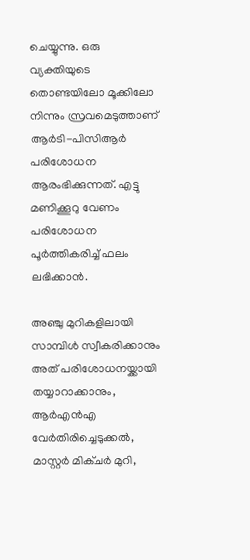ചെയ്യുന്നു. ഒരു വ്യക്തിയുടെ തൊണ്ടയിലോ മൂക്കിലോ നിന്നും സ്രവമെടുത്താണ് ആര്‍ടി-പിസിആര്‍ പരിശോധന ആരംഭിക്കുന്നത്. എട്ടു മണിക്കൂറു വേണം പരിശോധന പൂര്‍ത്തികരിച്ച് ഫലം ലഭിക്കാന്‍.

അഞ്ചു മുറികളിലായി സാമ്പിള്‍ സ്വീകരിക്കാനും അത് പരിശോധനയ്ക്കായി തയ്യാറാക്കാനും, ആര്‍എന്‍എ വേര്‍തിരിച്ചെടുക്കല്‍, മാസ്റ്റര്‍ മിക്ചര്‍ മുറി,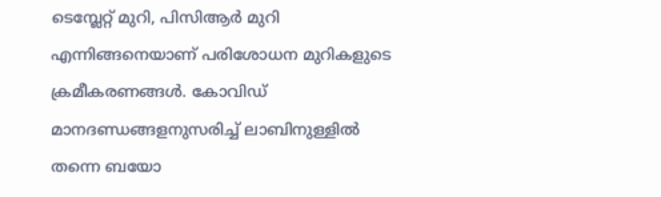ടെമ്പ്ലേറ്റ് മുറി, പിസിആര്‍ മുറി എന്നിങ്ങനെയാണ് പരിശോധന മുറികളുടെ ക്രമീകരണങ്ങള്‍. കോവിഡ് മാനദണ്ഡങ്ങളനുസരിച്ച് ലാബിനുള്ളില്‍ തന്നെ ബയോ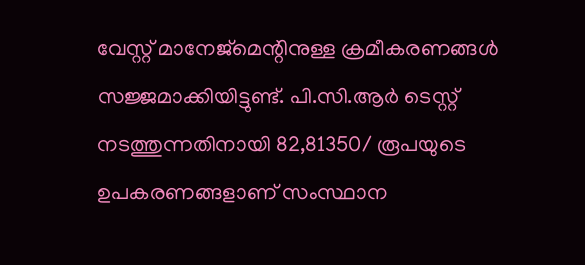വേസ്റ്റ് മാനേജ്മെന്റിനുള്ള ക്രമീകരണങ്ങള്‍ സജ്ജമാക്കിയിട്ടുണ്ട്. പി.സി.ആര്‍ ടെസ്റ്റ് നടത്തുന്നതിനായി 82,81350/ രൂപയുടെ ഉപകരണങ്ങളാണ് സംസ്ഥാന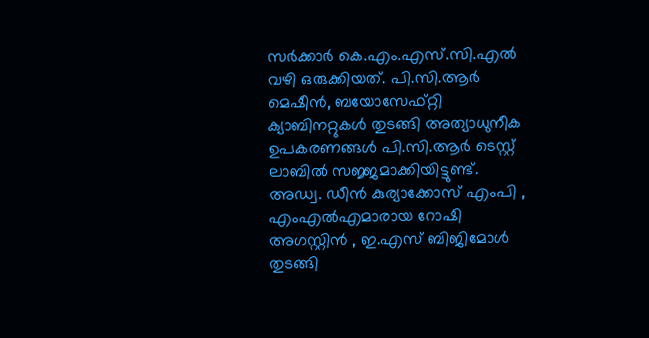സര്‍ക്കാര്‍ കെ.എം.എസ്.സി.എല്‍ വഴി ഒരുക്കിയത്. പി.സി.ആര്‍ മെഷീന്‍, ബയോസേഫ്റ്റി ക്യാബിനറ്റുകള്‍ തുടങ്ങി അത്യാധുനീക ഉപകരണങ്ങള്‍ പി.സി.ആര്‍ ടെസ്റ്റ് ലാബില്‍ സജ്ജമാക്കിയിട്ടുണ്ട്.
അഡ്വ. ഡീന്‍ കുര്യാക്കോസ് എംപി , എംഎല്‍എമാരായ റോഷി അഗസ്റ്റിന്‍ , ഇ.എസ് ബിജിമോള്‍ തുടങ്ങി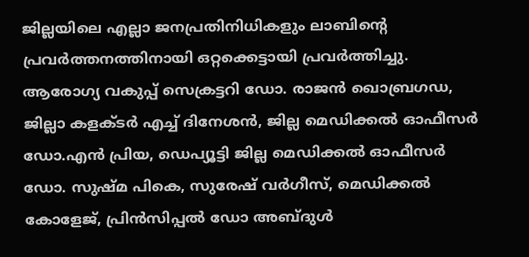ജില്ലയിലെ എല്ലാ ജനപ്രതിനിധികളും ലാബിന്റെ പ്രവര്‍ത്തനത്തിനായി ഒറ്റക്കെട്ടായി പ്രവര്‍ത്തിച്ചു. ആരോഗ്യ വകുപ്പ് സെക്രട്ടറി ഡോ. രാജന്‍ ഖൊബ്രഗഡ, ജില്ലാ കളക്ടര്‍ എച്ച് ദിനേശന്‍, ജില്ല മെഡിക്കല്‍ ഓഫീസര്‍ ഡോ.എന്‍ പ്രിയ, ഡെപ്യൂട്ടി ജില്ല മെഡിക്കല്‍ ഓഫീസര്‍ ഡോ. സുഷ്മ പികെ, സുരേഷ് വര്‍ഗീസ്, മെഡിക്കല്‍ കോളേജ്, പ്രിന്‍സിപ്പല്‍ ഡോ അബ്ദുള്‍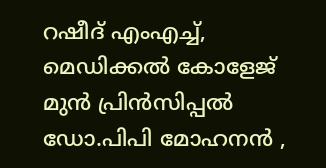റഷീദ് എംഎച്ച്, മെഡിക്കല്‍ കോളേജ് മുന്‍ പ്രിന്‍സിപ്പല്‍ ഡോ.പിപി മോഹനന്‍ ,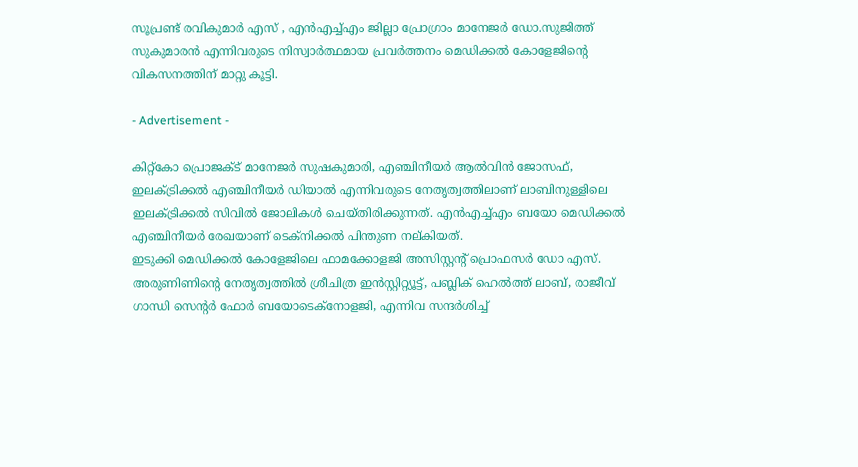സൂപ്രണ്ട് രവികുമാര്‍ എസ് , എന്‍എച്ച്എം ജില്ലാ പ്രോഗ്രാം മാനേജര്‍ ഡോ.സുജിത്ത് സുകുമാരന്‍ എന്നിവരുടെ നിസ്വാര്‍ത്ഥമായ പ്രവര്‍ത്തനം മെഡിക്കല്‍ കോളേജിന്റെ വികസനത്തിന് മാറ്റു കൂട്ടി.

- Advertisement -

കിറ്റ്കോ പ്രൊജക്ട് മാനേജര്‍ സുഷകുമാരി, എഞ്ചിനീയര്‍ ആല്‍വിന്‍ ജോസഫ്, ഇലക്ട്രിക്കല്‍ എഞ്ചിനീയര്‍ ഡിയാല്‍ എന്നിവരുടെ നേതൃത്വത്തിലാണ് ലാബിനുള്ളിലെ ഇലക്ട്രിക്കല്‍ സിവില്‍ ജോലികള്‍ ചെയ്തിരിക്കുന്നത്. എന്‍എച്ച്എം ബയോ മെഡിക്കല്‍ എഞ്ചിനീയര്‍ രേഖയാണ് ടെക്നിക്കല്‍ പിന്തുണ നല്കിയത്.
ഇടുക്കി മെഡിക്കല്‍ കോളേജിലെ ഫാമക്കോളജി അസിസ്റ്റന്റ് പ്രൊഫസര്‍ ഡോ എസ്. അരുണിണിന്റെ നേതൃത്വത്തില്‍ ശ്രീചിത്ര ഇന്‍സ്റ്റിറ്റ്യൂട്ട്, പബ്ലിക് ഹെല്‍ത്ത് ലാബ്, രാജീവ് ഗാന്ധി സെന്റര്‍ ഫോര്‍ ബയോടെക്നോളജി, എന്നിവ സന്ദര്‍ശിച്ച്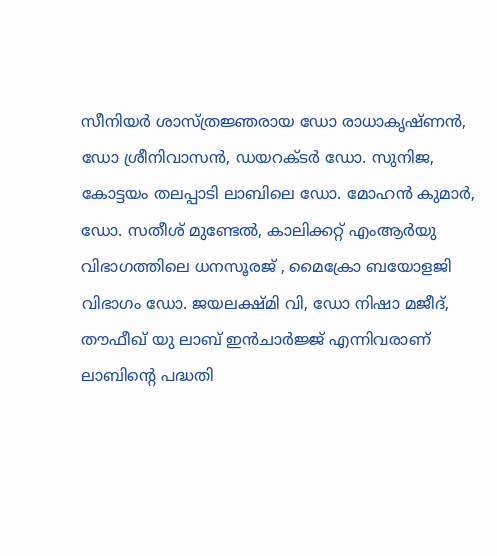സീനിയര്‍ ശാസ്ത്രജ്ഞരായ ഡോ രാധാകൃഷ്ണന്‍, ഡോ ശ്രീനിവാസന്‍, ഡയറക്ടര്‍ ഡോ. സുനിജ, കോട്ടയം തലപ്പാടി ലാബിലെ ഡോ. മോഹന്‍ കുമാര്‍, ഡോ. സതീശ് മുണ്ടേല്‍, കാലിക്കറ്റ് എംആര്‍യു വിഭാഗത്തിലെ ധനസൂരജ് , മൈക്രോ ബയോളജി വിഭാഗം ഡോ. ജയലക്ഷ്മി വി, ഡോ നിഷാ മജീദ്, തൗഫീഖ് യു ലാബ് ഇന്‍ചാര്‍ജ്ജ് എന്നിവരാണ് ലാബിന്റെ പദ്ധതി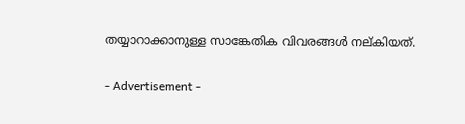തയ്യാറാക്കാനുള്ള സാങ്കേതിക വിവരങ്ങള്‍ നല്കിയത്.

- Advertisement -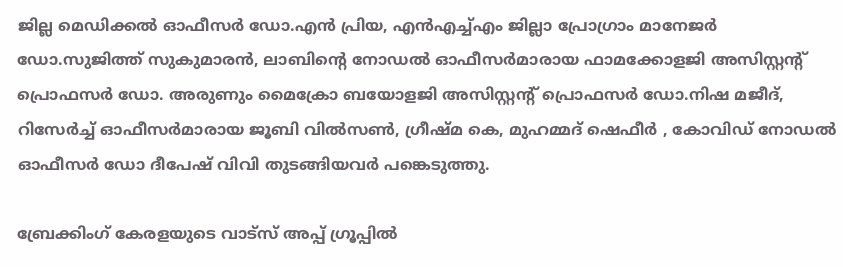ജില്ല മെഡിക്കല്‍ ഓഫീസര്‍ ഡോ.എന്‍ പ്രിയ, എന്‍എച്ച്എം ജില്ലാ പ്രോഗ്രാം മാനേജര്‍ ഡോ.സുജിത്ത് സുകുമാരന്‍, ലാബിന്റെ നോഡല്‍ ഓഫീസര്‍മാരായ ഫാമക്കോളജി അസിസ്റ്റന്റ് പ്രൊഫസര്‍ ഡോ. അരുണും മൈക്രോ ബയോളജി അസിസ്റ്റന്റ് പ്രൊഫസര്‍ ഡോ.നിഷ മജീദ്, റിസേര്‍ച്ച് ഓഫീസര്‍മാരായ ജൂബി വില്‍സണ്‍, ഗ്രീഷ്മ കെ, മുഹമ്മദ് ഷെഫീര്‍ , കോവിഡ് നോഡല്‍ ഓഫീസര്‍ ഡോ ദീപേഷ് വിവി തുടങ്ങിയവര്‍ പങ്കെടുത്തു.

ബ്രേക്കിംഗ് കേരളയുടെ വാട്സ് അപ്പ് ഗ്രൂപ്പിൽ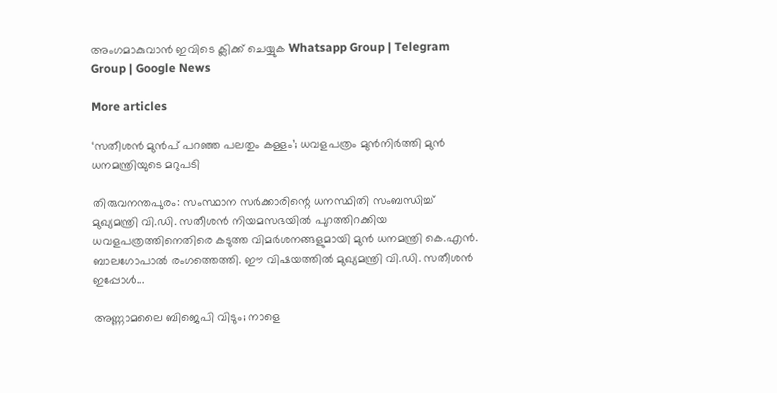അംഗമാകുവാൻ ഇവിടെ ക്ലിക്ക് ചെയ്യുക Whatsapp Group | Telegram Group | Google News

More articles

‘സതീശൻ മുൻപ് പറഞ്ഞ പലതും കള്ളം’; ധവളപത്രം മുൻനിർത്തി മുൻ ധനമന്ത്രിയുടെ മറുപടി

തിരുവനന്തപുരം: സംസ്ഥാന സർക്കാരിന്റെ ധനസ്ഥിതി സംബന്ധിച്ച് മുഖ്യമന്ത്രി വി.ഡി. സതീശൻ നിയമസഭയിൽ പുറത്തിറക്കിയ ധവളപത്രത്തിനെതിരെ കടുത്ത വിമർശനങ്ങളുമായി മുൻ ധനമന്ത്രി കെ.എൻ. ബാലഗോപാൽ രംഗത്തെത്തി. ഈ വിഷയത്തിൽ മുഖ്യമന്ത്രി വി.ഡി. സതീശൻ ഇപ്പോൾ...

അണ്ണാമലൈ ബിജെപി വിടും; നാളെ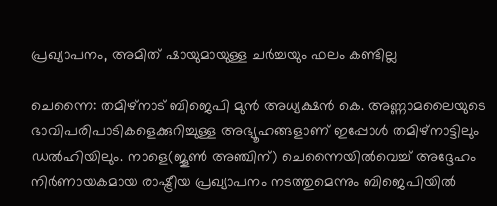പ്രഖ്യാപനം, അമിത് ഷായുമായുള്ള ചർച്ചയും ഫലം കണ്ടില്ല

ചെന്നൈ: തമിഴ്നാട് ബിജെപി മുൻ അധ്യക്ഷൻ കെ. അണ്ണാമലൈയുടെ ഭാവിപരിപാടികളെക്കുറിച്ചുള്ള അഭ്യൂഹങ്ങളാണ് ഇപ്പോൾ തമിഴ്‌നാട്ടിലും ഡൽഹിയിലും. നാളെ(ജൂൺ അഞ്ചിന്) ചെന്നൈയിൽവെച്ച് അദ്ദേഹം നിർണായകമായ രാഷ്ട്രീയ പ്രഖ്യാപനം നടത്തുമെന്നും ബിജെപിയിൽ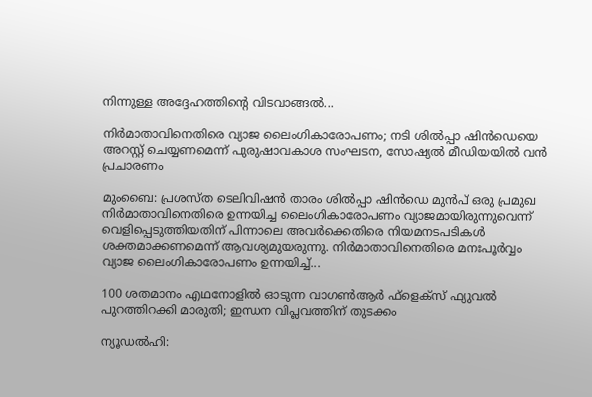നിന്നുള്ള അദ്ദേഹത്തിന്റെ വിടവാങ്ങൽ...

നിർമാതാവിനെതിരെ വ്യാജ ലൈംഗികാരോപണം; നടി ശിൽപ്പാ ഷിൻഡെയെ അറസ്റ്റ് ചെയ്യണമെന്ന് പുരുഷാവകാശ സംഘടന, സോഷ്യൽ മീഡിയയിൽ വൻ പ്രചാരണം

മുംബൈ: പ്രശസ്ത ടെലിവിഷൻ താരം ശിൽപ്പാ ഷിൻഡെ മുൻപ് ഒരു പ്രമുഖ നിർമാതാവിനെതിരെ ഉന്നയിച്ച ലൈംഗികാരോപണം വ്യാജമായിരുന്നുവെന്ന് വെളിപ്പെടുത്തിയതിന് പിന്നാലെ അവർക്കെതിരെ നിയമനടപടികൾ ശക്തമാക്കണമെന്ന് ആവശ്യമുയരുന്നു. നിർമാതാവിനെതിരെ മനഃപൂർവ്വം വ്യാജ ലൈംഗികാരോപണം ഉന്നയിച്ച്...

100 ശതമാനം എഥനോളിൽ ഓടുന്ന വാഗൺആർ ഫ്ളെക്സ് ഫ്യുവൽ പുറത്തിറക്കി മാരുതി; ഇന്ധന വിപ്ലവത്തിന് തുടക്കം

ന്യൂഡൽഹി: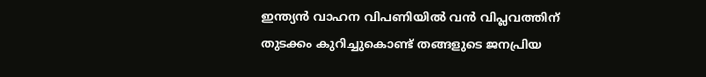ഇന്ത്യൻ വാഹന വിപണിയിൽ വൻ വിപ്ലവത്തിന് തുടക്കം കുറിച്ചുകൊണ്ട് തങ്ങളുടെ ജനപ്രിയ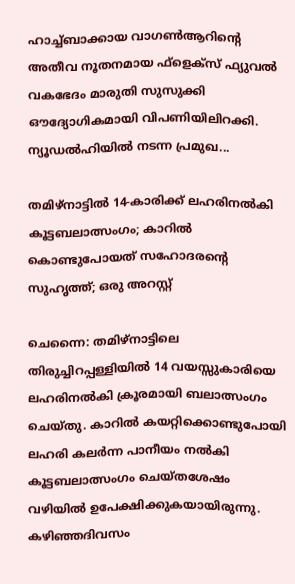ഹാച്ച്ബാക്കായ വാഗൺആറിന്റെ അതീവ നൂതനമായ ഫ്‌ളെക്‌സ് ഫ്യുവൽ വകഭേദം മാരുതി സുസുക്കി ഔദ്യോഗികമായി വിപണിയിലിറക്കി. ന്യൂഡൽഹിയിൽ നടന്ന പ്രമുഖ...

തമിഴ്നാട്ടിൽ 14-കാരിക്ക് ലഹരിനൽകി കൂട്ടബലാത്സംഗം; കാറിൽ കൊണ്ടുപോയത് സഹോദരന്റെ സുഹൃത്ത്; ഒരു അറസ്റ്റ്

ചെന്നൈ: തമിഴ്നാട്ടിലെ തിരുച്ചിറപ്പള്ളിയിൽ 14 വയസ്സുകാരിയെ ലഹരിനൽകി ക്രൂരമായി ബലാത്സംഗം ചെയ്തു. കാറിൽ കയറ്റിക്കൊണ്ടുപോയി ലഹരി കലർന്ന പാനീയം നൽകി കൂട്ടബലാത്സംഗം ചെയ്തശേഷം വഴിയിൽ ഉപേക്ഷിക്കുകയായിരുന്നു. കഴിഞ്ഞദിവസം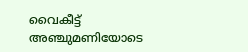വൈകീട്ട് അഞ്ചുമണിയോടെ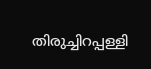തിരുച്ചിറപ്പള്ളി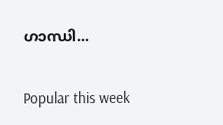ഗാന്ധി...

Popular this week